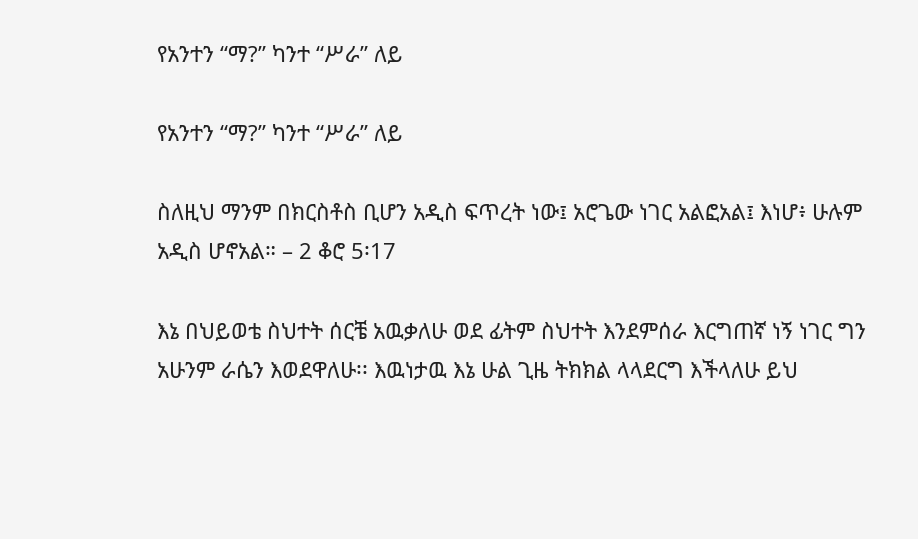የአንተን “ማ?” ካንተ “ሥራ” ለይ

የአንተን “ማ?” ካንተ “ሥራ” ለይ

ስለዚህ ማንም በክርስቶስ ቢሆን አዲስ ፍጥረት ነው፤ አሮጌው ነገር አልፎአል፤ እነሆ፥ ሁሉም አዲስ ሆኖአል። – 2 ቆሮ 5፡17

እኔ በህይወቴ ስህተት ሰርቼ አዉቃለሁ ወደ ፊትም ስህተት እንደምሰራ እርግጠኛ ነኝ ነገር ግን አሁንም ራሴን እወደዋለሁ፡፡ እዉነታዉ እኔ ሁል ጊዜ ትክክል ላላደርግ እችላለሁ ይህ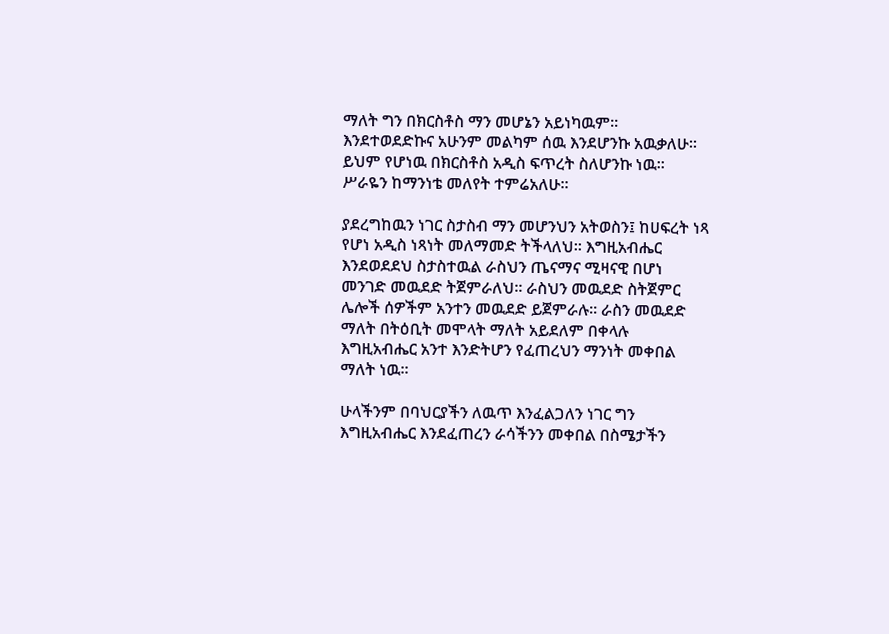ማለት ግን በክርስቶስ ማን መሆኔን አይነካዉም፡፡ እንደተወደድኩና አሁንም መልካም ሰዉ እንደሆንኩ አዉቃለሁ፡፡ ይህም የሆነዉ በክርስቶስ አዲስ ፍጥረት ስለሆንኩ ነዉ፡፡ ሥራዬን ከማንነቴ መለየት ተምሬአለሁ፡፡

ያደረግከዉን ነገር ስታስብ ማን መሆንህን አትወስን፤ ከሀፍረት ነጻ የሆነ አዲስ ነጻነት መለማመድ ትችላለህ፡፡ እግዚአብሔር እንደወደደህ ስታስተዉል ራስህን ጤናማና ሚዛናዊ በሆነ መንገድ መዉደድ ትጀምራለህ፡፡ ራስህን መዉደድ ስትጀምር ሌሎች ሰዎችም አንተን መዉደድ ይጀምራሉ፡፡ ራስን መዉደድ ማለት በትዕቢት መሞላት ማለት አይደለም በቀላሉ እግዚአብሔር አንተ እንድትሆን የፈጠረህን ማንነት መቀበል ማለት ነዉ፡፡

ሁላችንም በባህርያችን ለዉጥ እንፈልጋለን ነገር ግን እግዚአብሔር እንደፈጠረን ራሳችንን መቀበል በስሜታችን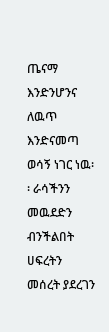ጤናማ እንድንሆንና ለዉጥ እንድናመጣ ወሳኝ ነገር ነዉ፡፡ ራሳችንን መዉደድን ብንችልበት ሀፍረትን መሰረት ያደረገን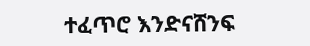ተፈጥሮ እንድናሸንፍ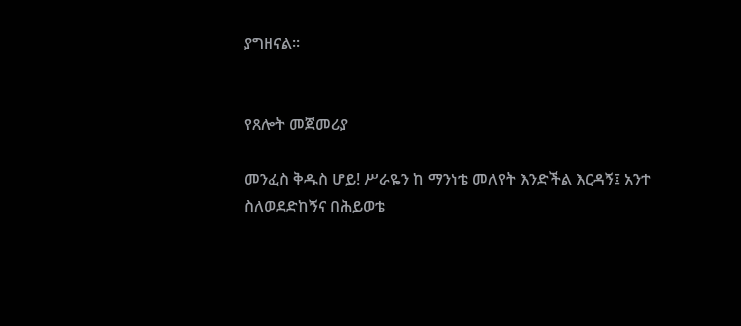ያግዘናል፡፡


የጸሎት መጀመሪያ

መንፈስ ቅዱስ ሆይ! ሥራዬን ከ ማንነቴ መለየት እንድችል እርዳኝ፤ አንተ ስለወደድከኝና በሕይወቴ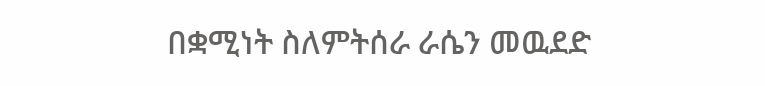በቋሚነት ስለምትሰራ ራሴን መዉደድ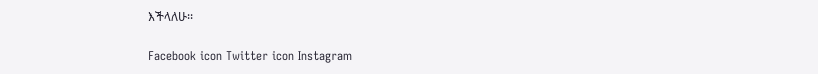እችላለሁ፡፡

Facebook icon Twitter icon Instagram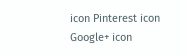icon Pinterest icon Google+ icon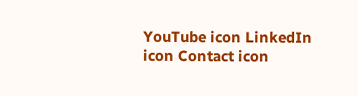YouTube icon LinkedIn icon Contact icon